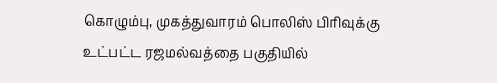கொழும்பு, முகத்துவாரம் பொலிஸ் பிரிவுக்கு உட்பட்ட ரஜமல்வத்தை பகுதியில்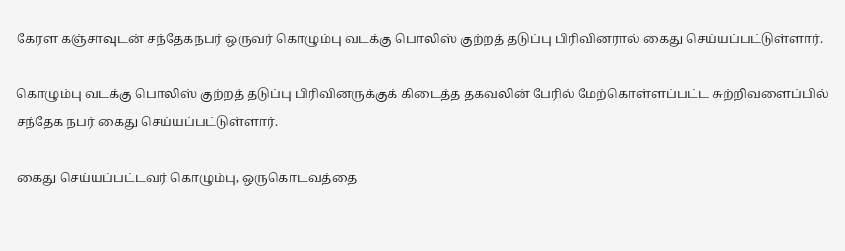கேரள கஞ்சாவுடன் சந்தேகநபர் ஒருவர் கொழும்பு வடக்கு பொலிஸ் குற்றத் தடுப்பு பிரிவினரால் கைது செய்யப்பட்டுள்ளார்.

கொழும்பு வடக்கு பொலிஸ் குற்றத் தடுப்பு பிரிவினருக்குக் கிடைத்த தகவலின் பேரில் மேற்கொள்ளப்பட்ட சுற்றிவளைப்பில் சந்தேக நபர் கைது செய்யப்பட்டுள்ளார்.

கைது செய்யப்பட்டவர் கொழும்பு, ஒருகொடவத்தை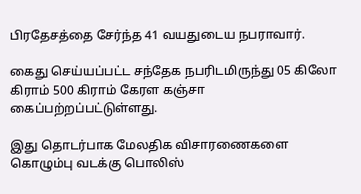பிரதேசத்தை சேர்ந்த 41 வயதுடைய நபராவார்.

கைது செய்யப்பட்ட சந்தேக நபரிடமிருந்து 05 கிலோ கிராம் 500 கிராம் கேரள கஞ்சா கைப்பற்றப்பட்டுள்ளது.

இது தொடர்பாக மேலதிக விசாரணைகளை  கொழும்பு வடக்கு பொலிஸ்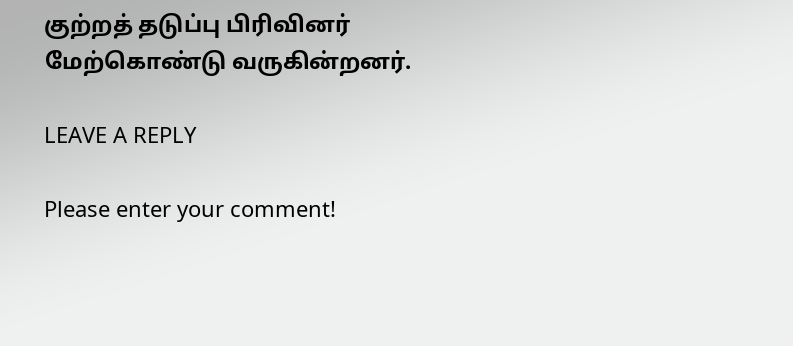குற்றத் தடுப்பு பிரிவினர் மேற்கொண்டு வருகின்றனர்.

LEAVE A REPLY

Please enter your comment!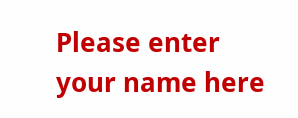Please enter your name here